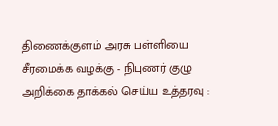திணைக்குளம் அரசு பள்ளியை சீரமைக்க வழக்கு - நிபுணர் குழு அறிக்கை தாக்கல் செய்ய உத்தரவு :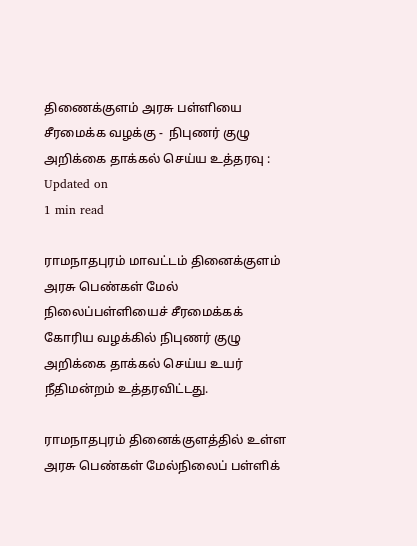திணைக்குளம் அரசு பள்ளியை சீரமைக்க வழக்கு -  நிபுணர் குழு அறிக்கை தாக்கல் செய்ய உத்தரவு :
Updated on
1 min read

ராமநாதபுரம் மாவட்டம் தினைக்குளம் அரசு பெண்கள் மேல் நிலைப்பள்ளியைச் சீரமைக்கக் கோரிய வழக்கில் நிபுணர் குழு அறிக்கை தாக்கல் செய்ய உயர் நீதிமன்றம் உத்தரவிட்டது.

ராமநாதபுரம் தினைக்குளத்தில் உள்ள அரசு பெண்கள் மேல்நிலைப் பள்ளிக்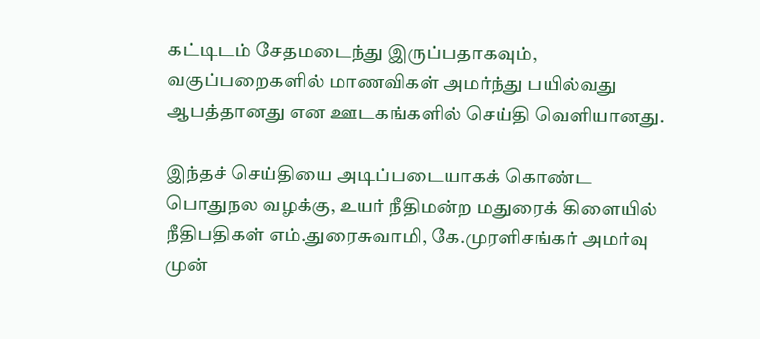கட்டிடம் சேதமடைந்து இருப்பதாகவும், வகுப்பறைகளில் மாணவிகள் அமர்ந்து பயில்வது ஆபத்தானது என ஊடகங்களில் செய்தி வெளியானது.

இந்தச் செய்தியை அடிப்படையாகக் கொண்ட பொதுநல வழக்கு, உயர் நீதிமன்ற மதுரைக் கிளையில் நீதிபதிகள் எம்.துரைசுவாமி, கே.முரளிசங்கர் அமர்வு முன்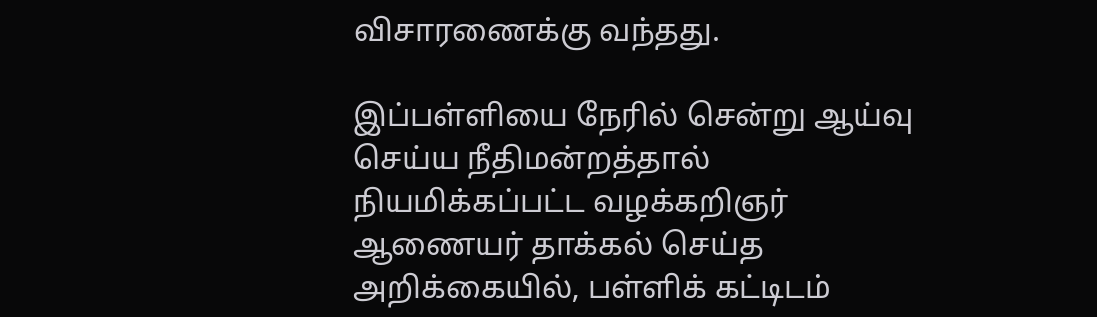விசாரணைக்கு வந்தது.

இப்பள்ளியை நேரில் சென்று ஆய்வு செய்ய நீதிமன்றத்தால் நியமிக்கப்பட்ட வழக்கறிஞர் ஆணையர் தாக்கல் செய்த அறிக்கையில், பள்ளிக் கட்டிடம்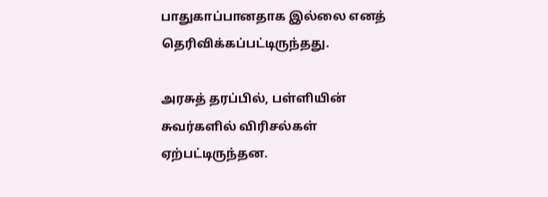பாதுகாப்பானதாக இல்லை எனத் தெரிவிக்கப்பட்டிருந்தது.

அரசுத் தரப்பில், பள்ளியின் சுவர்களில் விரிசல்கள் ஏற்பட்டிருந்தன.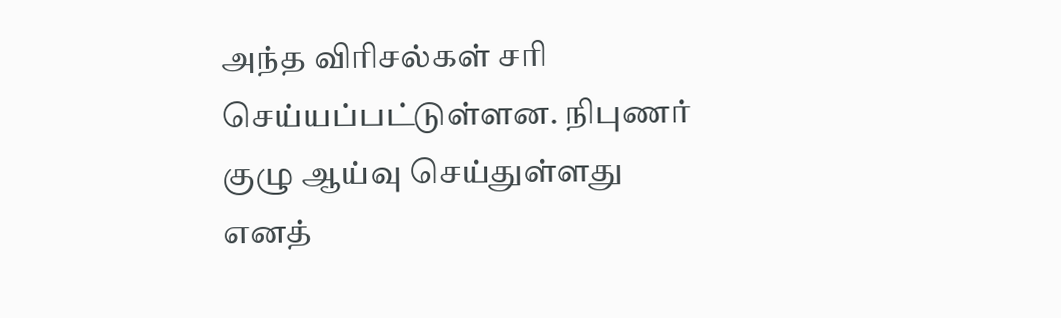அந்த விரிசல்கள் சரி செய்யப்பட்டுள்ளன. நிபுணர் குழு ஆய்வு செய்துள்ளது எனத்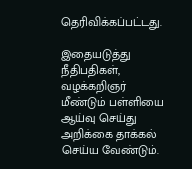தெரிவிக்கப்பட்டது.

இதையடுத்து நீதிபதிகள், வழக்கறிஞர் மீண்டும் பள்ளியை ஆய்வு செய்து அறிக்கை தாக்கல் செய்ய வேண்டும்.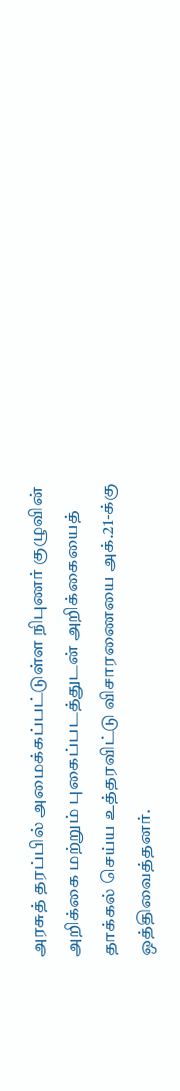அரசுத் தரப்பில் அமைக்கப்பட்டுள்ள நிபுணர் குழுவின் அறிக்கை மற்றும் புகைப்படத்துடன் அறிக்கையைத் தாக்கல் செய்ய உத்தரவிட்டு விசாரணையை அக்.21-க்கு ஒத்திவைத்தனர்.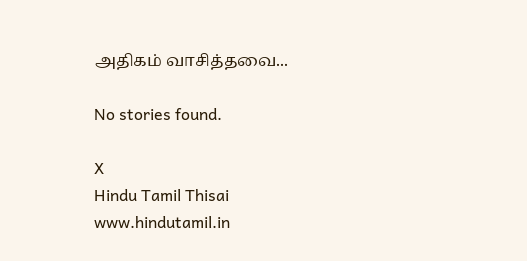அதிகம் வாசித்தவை...

No stories found.

X
Hindu Tamil Thisai
www.hindutamil.in